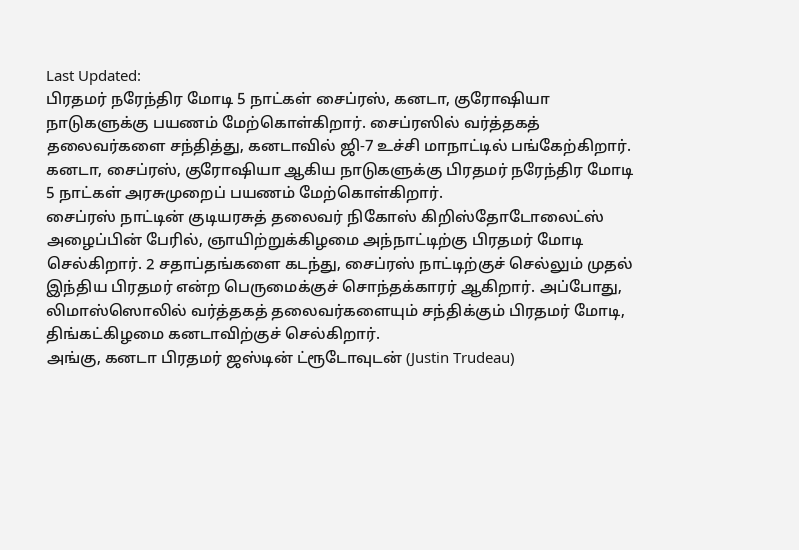Last Updated:
பிரதமர் நரேந்திர மோடி 5 நாட்கள் சைப்ரஸ், கனடா, குரோஷியா நாடுகளுக்கு பயணம் மேற்கொள்கிறார். சைப்ரஸில் வர்த்தகத் தலைவர்களை சந்தித்து, கனடாவில் ஜி-7 உச்சி மாநாட்டில் பங்கேற்கிறார்.
கனடா, சைப்ரஸ், குரோஷியா ஆகிய நாடுகளுக்கு பிரதமர் நரேந்திர மோடி 5 நாட்கள் அரசுமுறைப் பயணம் மேற்கொள்கிறார்.
சைப்ரஸ் நாட்டின் குடியரசுத் தலைவர் நிகோஸ் கிறிஸ்தோடோலைட்ஸ் அழைப்பின் பேரில், ஞாயிற்றுக்கிழமை அந்நாட்டிற்கு பிரதமர் மோடி செல்கிறார். 2 சதாப்தங்களை கடந்து, சைப்ரஸ் நாட்டிற்குச் செல்லும் முதல் இந்திய பிரதமர் என்ற பெருமைக்குச் சொந்தக்காரர் ஆகிறார். அப்போது, லிமாஸ்ஸொலில் வர்த்தகத் தலைவர்களையும் சந்திக்கும் பிரதமர் மோடி, திங்கட்கிழமை கனடாவிற்குச் செல்கிறார்.
அங்கு, கனடா பிரதமர் ஜஸ்டின் ட்ரூடோவுடன் (Justin Trudeau)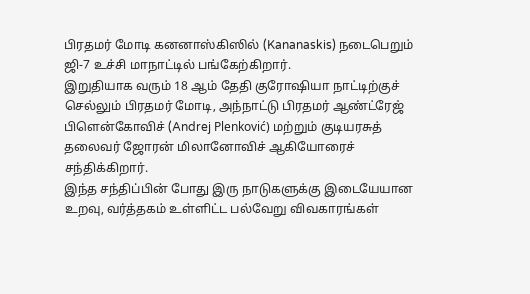பிரதமர் மோடி கனனாஸ்கிஸில் (Kananaskis) நடைபெறும் ஜி-7 உச்சி மாநாட்டில் பங்கேற்கிறார்.
இறுதியாக வரும் 18 ஆம் தேதி குரோஷியா நாட்டிற்குச் செல்லும் பிரதமர் மோடி, அந்நாட்டு பிரதமர் ஆண்ட்ரேஜ் பிளென்கோவிச் (Andrej Plenković) மற்றும் குடியரசுத் தலைவர் ஜோரன் மிலானோவிச் ஆகியோரைச் சந்திக்கிறார்.
இந்த சந்திப்பின் போது இரு நாடுகளுக்கு இடையேயான உறவு, வர்த்தகம் உள்ளிட்ட பல்வேறு விவகாரங்கள்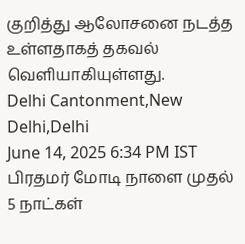குறித்து ஆலோசனை நடத்த உள்ளதாகத் தகவல் வெளியாகியுள்ளது.
Delhi Cantonment,New Delhi,Delhi
June 14, 2025 6:34 PM IST
பிரதமர் மோடி நாளை முதல் 5 நாட்கள்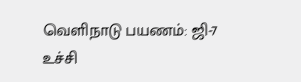வெளிநாடு பயணம்: ஜி-7 உச்சி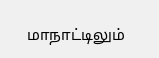மாநாட்டிலும்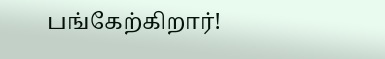பங்கேற்கிறார்!